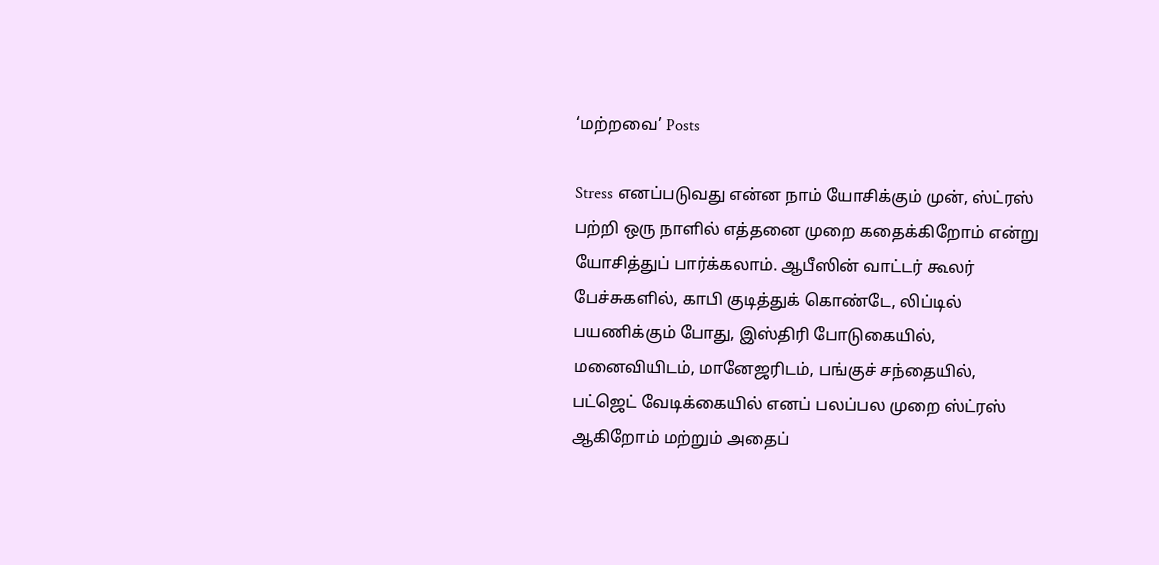‘மற்றவை’ Posts

Stress எனப்படுவது என்ன நாம் யோசிக்கும் முன், ஸ்ட்ரஸ் பற்றி ஒரு நாளில் எத்தனை முறை கதைக்கிறோம் என்று யோசித்துப் பார்க்கலாம். ஆபீஸின் வாட்டர் கூலர் பேச்சுகளில், காபி குடித்துக் கொண்டே, லிப்டில் பயணிக்கும் போது, இஸ்திரி போடுகையில், மனைவியிடம், மானேஜரிடம், பங்குச் சந்தையில், பட்ஜெட் வேடிக்கையில் எனப் பலப்பல முறை ஸ்ட்ரஸ் ஆகிறோம் மற்றும் அதைப்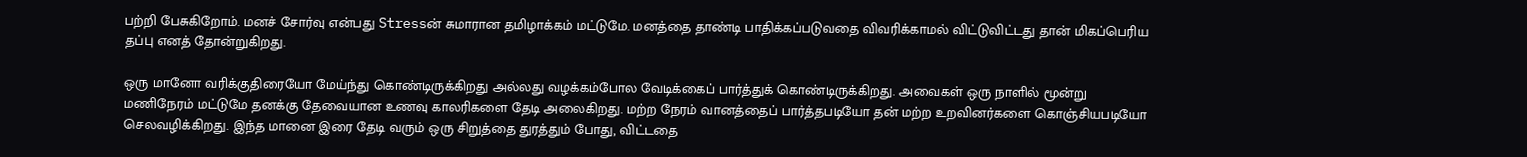பற்றி பேசுகிறோம். மனச் சோர்வு என்பது Stressன் சுமாரான தமிழாக்கம் மட்டுமே. மனத்தை தாண்டி பாதிக்கப்படுவதை விவரிக்காமல் விட்டுவிட்டது தான் மிகப்பெரிய தப்பு எனத் தோன்றுகிறது.

ஒரு மானோ வரிக்குதிரையோ மேய்ந்து கொண்டிருக்கிறது அல்லது வழக்கம்போல வேடிக்கைப் பார்த்துக் கொண்டிருக்கிறது. அவைகள் ஒரு நாளில் மூன்று மணிநேரம் மட்டுமே தனக்கு தேவையான உணவு காலரிகளை தேடி அலைகிறது. மற்ற நேரம் வானத்தைப் பார்த்தபடியோ தன் மற்ற உறவினர்களை கொஞ்சியபடியோ செலவழிக்கிறது. இந்த மானை இரை தேடி வரும் ஒரு சிறுத்தை துரத்தும் போது, விட்டதை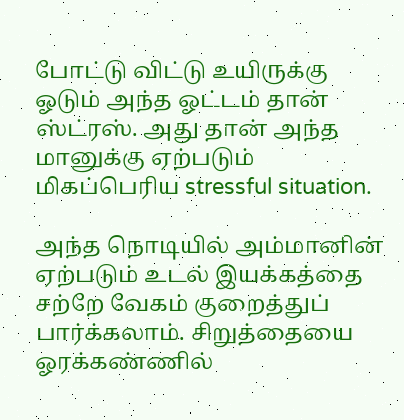போட்டு விட்டு உயிருக்கு ஓடும் அந்த ஓட்டம் தான் ஸ்ட்ரஸ். அது தான் அந்த மானுக்கு ஏற்படும் மிகப்பெரிய stressful situation.

அந்த நொடியில் அம்மானின் ஏற்படும் உடல் இயக்கத்தை சற்றே வேகம் குறைத்துப் பார்க்கலாம். சிறுத்தையை ஓரக்கண்ணில்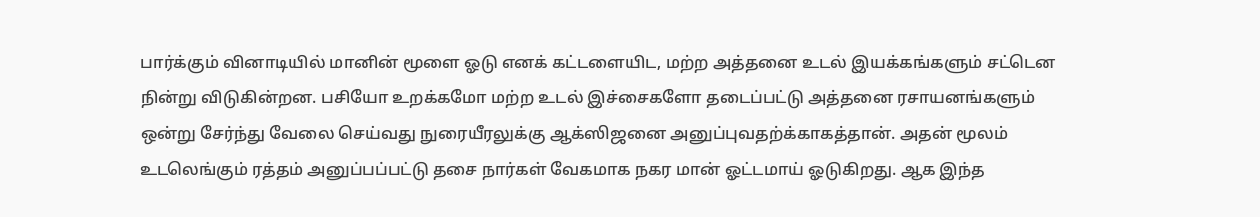பார்க்கும் வினாடியில் மானின் மூளை ஓடு எனக் கட்டளையிட, மற்ற அத்தனை உடல் இயக்கங்களும் சட்டென நின்று விடுகின்றன. பசியோ உறக்கமோ மற்ற உடல் இச்சைகளோ தடைப்பட்டு அத்தனை ரசாயனங்களும் ஒன்று சேர்ந்து வேலை செய்வது நுரையீரலுக்கு ஆக்ஸிஜனை அனுப்புவதற்க்காகத்தான். அதன் மூலம் உடலெங்கும் ரத்தம் அனுப்பப்பட்டு தசை நார்கள் வேகமாக நகர மான் ஓட்டமாய் ஓடுகிறது. ஆக இந்த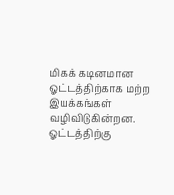மிகக் கடினமான ஓட்டத்திற்காக மற்ற இயக்கங்கள் வழிவிடுகின்றன. ஓட்டத்திற்கு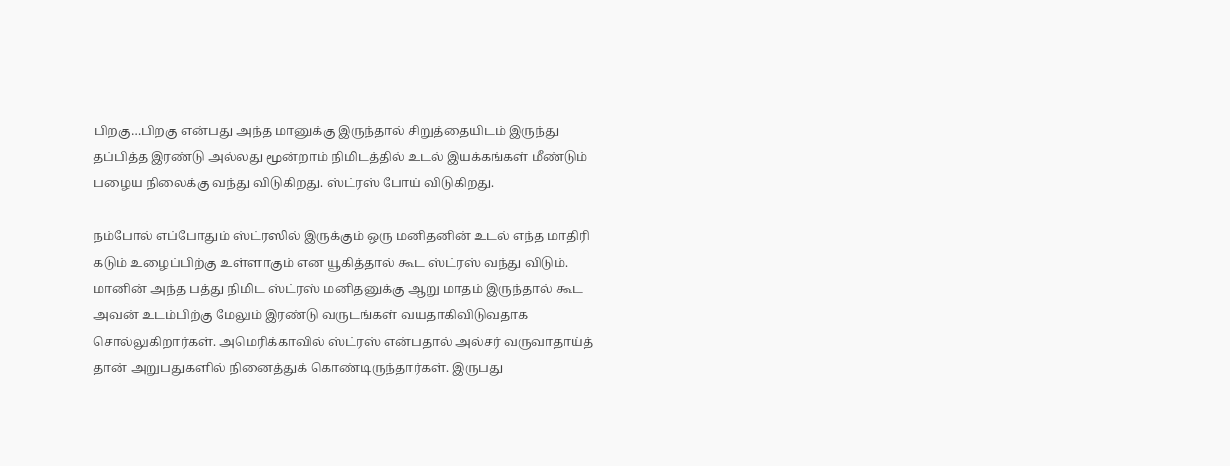பிறகு…பிறகு என்பது அந்த மானுக்கு இருந்தால் சிறுத்தையிடம் இருந்து தப்பித்த இரண்டு அல்லது மூன்றாம் நிமிடத்தில் உடல் இயக்கங்கள் மீண்டும் பழைய நிலைக்கு வந்து விடுகிறது. ஸ்ட்ரஸ் போய் விடுகிறது.

நம்போல் எப்போதும் ஸ்ட்ரஸில் இருக்கும் ஒரு மனிதனின் உடல் எந்த மாதிரி கடும் உழைப்பிற்கு உள்ளாகும் என யூகித்தால் கூட ஸ்ட்ரஸ் வந்து விடும். மானின் அந்த பத்து நிமிட ஸ்ட்ரஸ் மனிதனுக்கு ஆறு மாதம் இருந்தால் கூட அவன் உடம்பிற்கு மேலும் இரண்டு வருடங்கள் வயதாகிவிடுவதாக சொல்லுகிறார்கள். அமெரிக்காவில் ஸ்ட்ரஸ் என்பதால் அல்சர் வருவாதாய்த் தான் அறுபதுகளில் நினைத்துக் கொண்டிருந்தார்கள். இருபது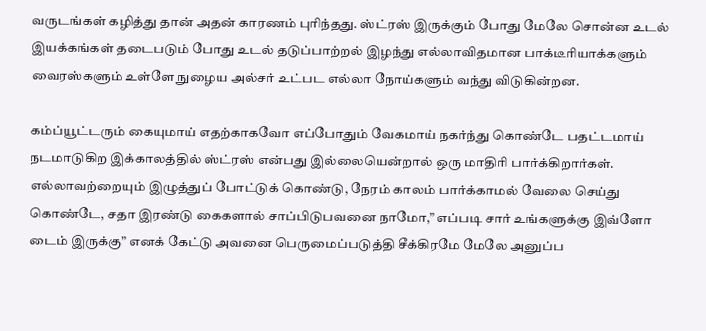வருடங்கள் கழித்து தான் அதன் காரணம் புரிந்தது. ஸ்ட்ரஸ் இருக்கும் போது மேலே சொன்ன உடல் இயக்கங்கள் தடைபடும் போது உடல் தடுப்பாற்றல் இழந்து எல்லாவிதமான பாக்டீரியாக்களும் வைரஸ்களும் உள்ளே நுழைய அல்சர் உட்பட எல்லா நோய்களும் வந்து விடுகின்றன.

கம்ப்யூட்டரும் கையுமாய் எதற்காகவோ எப்போதும் வேகமாய் நகர்ந்து கொண்டே பதட்டமாய் நடமாடுகிற இக்காலத்தில் ஸ்ட்ரஸ் என்பது இல்லையென்றால் ஒரு மாதிரி பார்க்கிறார்கள். எல்லாவற்றையும் இழுத்துப் போட்டுக் கொண்டு, நேரம் காலம் பார்க்காமல் வேலை செய்து கொண்டே, சதா இரண்டு கைகளால் சாப்பிடுபவனை நாமோ,” எப்படி சார் உங்களுக்கு இவ்ளோ டைம் இருக்கு” எனக் கேட்டு அவனை பெருமைப்படுத்தி சீக்கிரமே மேலே அனுப்ப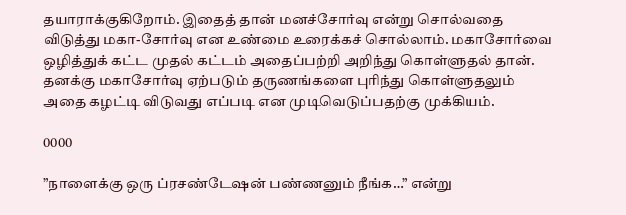தயாராக்குகிறோம். இதைத் தான் மனச்சோர்வு என்று சொல்வதை விடுத்து மகா-சோர்வு என உண்மை உரைக்கச் சொல்லாம். மகாசோர்வை ஒழித்துக் கட்ட முதல் கட்டம் அதைப்பற்றி அறிந்து கொள்ளுதல் தான். தனக்கு மகாசோர்வு ஏற்படும் தருணங்களை புரிந்து கொள்ளுதலும் அதை கழட்டி விடுவது எப்படி என முடிவெடுப்பதற்கு முக்கியம்.

0000

”நாளைக்கு ஒரு ப்ரசண்டேஷன் பண்ணனும் நீங்க…” என்று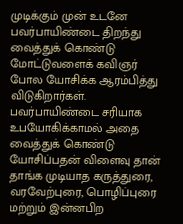முடிக்கும் முன் உடனே பவர்பாயிண்டை திறந்து வைத்துக் கொண்டு மோட்டுவளைக் கவிஞர் போல யோசிக்க ஆரம்பித்து விடுகிறார்கள். பவர்பாயிண்டை சரியாக உபயோகிக்காமல் அதை வைத்துக் கொண்டு யோசிப்பதன் விளைவு தான் தாங்க முடியாத கருத்துரை, வரவேற்புரை, பொழிப்புரை மற்றும் இன்னபிற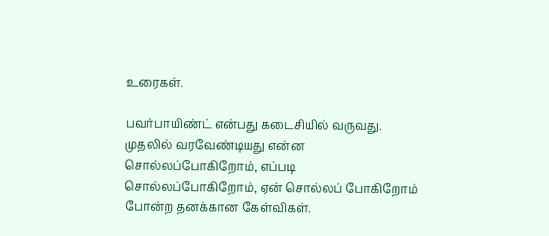உரைகள்.

பவர்பாயிண்ட் என்பது கடைசியில் வருவது. முதலில் வரவேண்டியது என்ன சொல்லப்போகிறோம், எப்படி சொல்லப்போகிறோம், ஏன் சொல்லப் போகிறோம் போன்ற தனக்கான கேள்விகள்.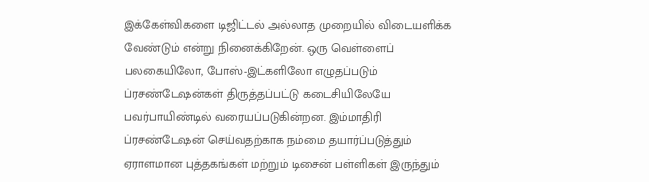இக்கேள்விகளை டிஜிட்டல் அல்லாத முறையில் விடையளிக்க வேண்டும் என்று நினைக்கிறேன். ஒரு வெள்ளைப் பலகையிலோ, போஸ்-இட்களிலோ எழுதப்படும் ப்ரசண்டேஷன்கள் திருத்தப்பட்டு கடைசியிலேயே பவர்பாயிண்டில் வரையப்படுகின்றன. இம்மாதிரி ப்ரசண்டேஷன் செய்வதற்காக நம்மை தயார்ப்படுத்தும் ஏராளமான புத்தகங்கள் மற்றும் டிசைன் பள்ளிகள் இருந்தும்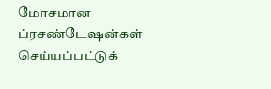மோசமான ப்ரசண்டேஷன்கள் செய்யப்பட்டுக்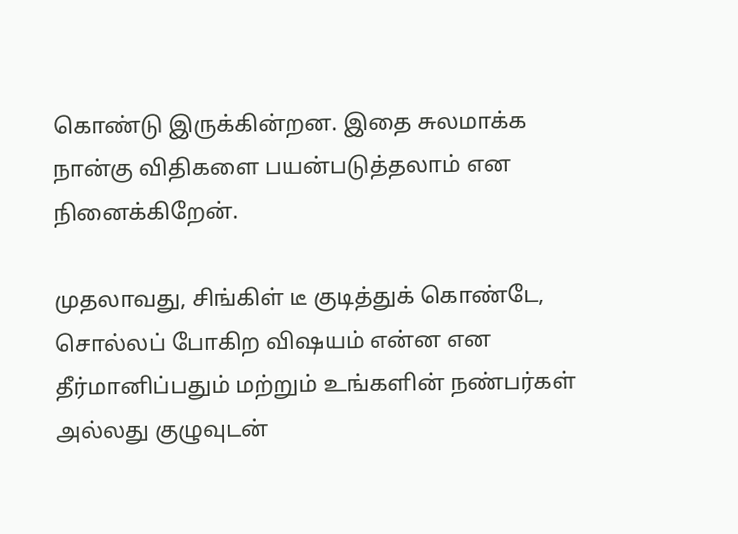கொண்டு இருக்கின்றன. இதை சுலமாக்க நான்கு விதிகளை பயன்படுத்தலாம் என நினைக்கிறேன்.

முதலாவது, சிங்கிள் டீ குடித்துக் கொண்டே, சொல்லப் போகிற விஷயம் என்ன என தீர்மானிப்பதும் மற்றும் உங்களின் நண்பர்கள் அல்லது குழுவுடன்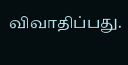விவாதிப்பது.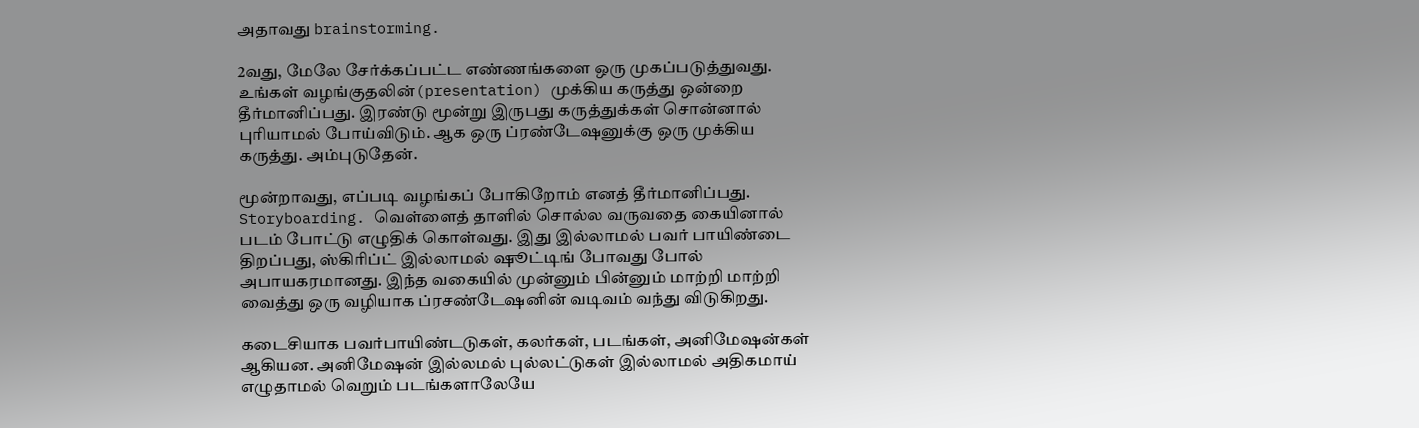அதாவது brainstorming.

2வது, மேலே சேர்க்கப்பட்ட எண்ணங்களை ஒரு முகப்படுத்துவது. உங்கள் வழங்குதலின்(presentation) முக்கிய கருத்து ஒன்றை தீர்மானிப்பது. இரண்டு மூன்று இருபது கருத்துக்கள் சொன்னால் புரியாமல் போய்விடும். ஆக ஒரு ப்ரண்டேஷனுக்கு ஒரு முக்கிய கருத்து. அம்புடுதேன்.

மூன்றாவது, எப்படி வழங்கப் போகிறோம் எனத் தீர்மானிப்பது. Storyboarding. வெள்ளைத் தாளில் சொல்ல வருவதை கையினால் படம் போட்டு எழுதிக் கொள்வது. இது இல்லாமல் பவர் பாயிண்டை திறப்பது, ஸ்கிரிப்ட் இல்லாமல் ஷூட்டிங் போவது போல் அபாயகரமானது. இந்த வகையில் முன்னும் பின்னும் மாற்றி மாற்றி வைத்து ஒரு வழியாக ப்ரசண்டேஷனின் வடிவம் வந்து விடுகிறது.

கடைசியாக பவர்பாயிண்டடுகள், கலர்கள், படங்கள், அனிமேஷன்கள் ஆகியன. அனிமேஷன் இல்லமல் புல்லட்டுகள் இல்லாமல் அதிகமாய் எழுதாமல் வெறும் படங்களாலேயே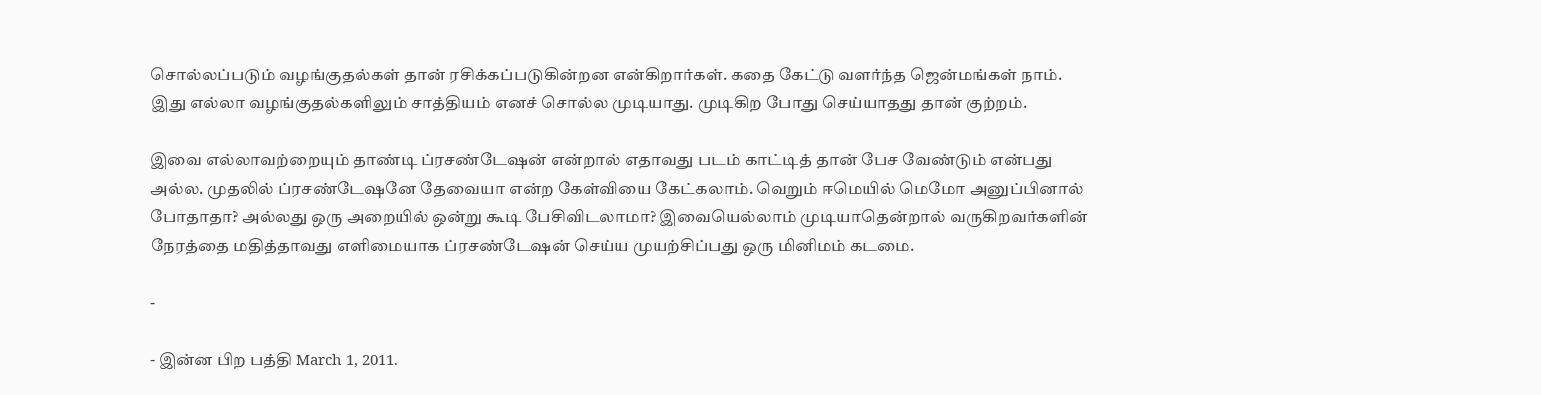சொல்லப்படும் வழங்குதல்கள் தான் ரசிக்கப்படுகின்றன என்கிறார்கள். கதை கேட்டு வளர்ந்த ஜென்மங்கள் நாம். இது எல்லா வழங்குதல்களிலும் சாத்தியம் எனச் சொல்ல முடியாது. முடிகிற போது செய்யாதது தான் குற்றம்.

இவை எல்லாவற்றையும் தாண்டி ப்ரசண்டேஷன் என்றால் எதாவது படம் காட்டித் தான் பேச வேண்டும் என்பது அல்ல. முதலில் ப்ரசண்டேஷனே தேவையா என்ற கேள்வியை கேட்கலாம். வெறும் ஈமெயில் மெமோ அனுப்பினால் போதாதா? அல்லது ஒரு அறையில் ஒன்று கூடி பேசிவிடலாமா? இவையெல்லாம் முடியாதென்றால் வருகிறவர்களின் நேரத்தை மதித்தாவது எளிமையாக ப்ரசண்டேஷன் செய்ய முயற்சிப்பது ஒரு மினிமம் கடமை.

-

- இன்ன பிற பத்தி March 1, 2011.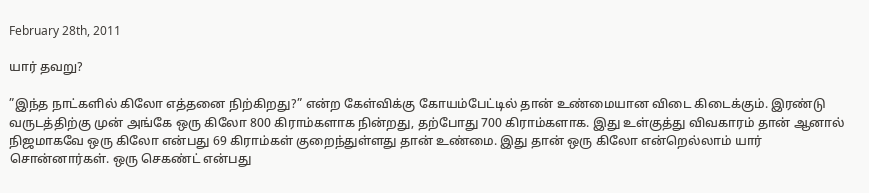February 28th, 2011

யார் தவறு?

”இந்த நாட்களில் கிலோ எத்தனை நிற்கிறது?” என்ற கேள்விக்கு கோயம்பேட்டில் தான் உண்மையான விடை கிடைக்கும். இரண்டு வருடத்திற்கு முன் அங்கே ஒரு கிலோ 800 கிராம்களாக நின்றது, தற்போது 700 கிராம்களாக. இது உள்குத்து விவகாரம் தான் ஆனால் நிஜமாகவே ஒரு கிலோ என்பது 69 கிராம்கள் குறைந்துள்ளது தான் உண்மை. இது தான் ஒரு கிலோ என்றெல்லாம் யார் சொன்னார்கள். ஒரு செகண்ட் என்பது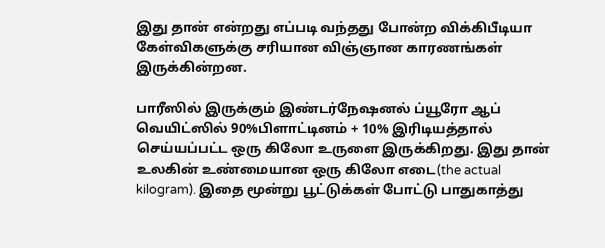இது தான் என்றது எப்படி வந்தது போன்ற விக்கிபீடியா கேள்விகளுக்கு சரியான விஞ்ஞான காரணங்கள் இருக்கின்றன.

பாரீஸில் இருக்கும் இண்டர்நேஷனல் ப்யூரோ ஆப் வெயிட்ஸில் 90%பிளாட்டினம் + 10% இரிடியத்தால் செய்யப்பட்ட ஒரு கிலோ உருளை இருக்கிறது. இது தான் உலகின் உண்மையான ஒரு கிலோ எடை(the actual kilogram). இதை மூன்று பூட்டுக்கள் போட்டு பாதுகாத்து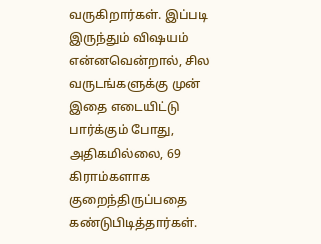வருகிறார்கள். இப்படி இருந்தும் விஷயம் என்னவென்றால், சில வருடங்களுக்கு முன் இதை எடையிட்டு பார்க்கும் போது, அதிகமில்லை, 69 கிராம்களாக குறைந்திருப்பதை கண்டுபிடித்தார்கள்.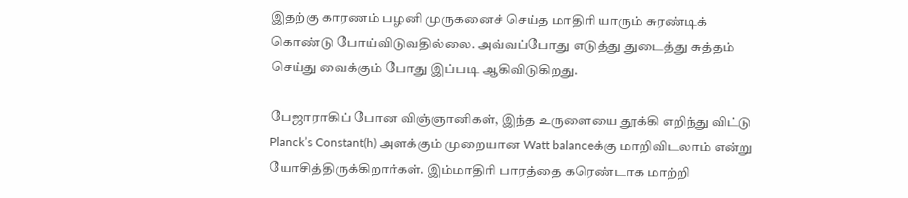இதற்கு காரணம் பழனி முருகனைச் செய்த மாதிரி யாரும் சுரண்டிக் கொண்டு போய்விடுவதில்லை. அவ்வப்போது எடுத்து துடைத்து சுத்தம் செய்து வைக்கும் போது இப்படி ஆகிவிடுகிறது.

பேஜாராகிப் போன விஞ்ஞானிகள், இந்த உருளையை தூக்கி எறிந்து விட்டு Planck’s Constant(h) அளக்கும் முறையான Watt balanceக்கு மாறிவிடலாம் என்று யோசித்திருக்கிறார்கள். இம்மாதிரி பாரத்தை கரெண்டாக மாற்றி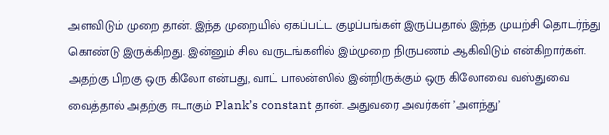அளவிடும் முறை தான். இந்த முறையில் ஏகப்பட்ட குழப்பங்கள் இருப்பதால் இந்த முயற்சி தொடர்ந்து கொண்டு இருக்கிறது. இன்னும் சில வருடங்களில் இம்முறை நிருபணம் ஆகிவிடும் என்கிறார்கள். அதற்கு பிறகு ஒரு கிலோ என்பது, வாட் பாலன்ஸில் இன்றிருக்கும் ஒரு கிலோவை வஸ்துவை வைத்தால் அதற்கு ஈடாகும் Plank’s constant தான். அதுவரை அவர்கள் ’அளந்து’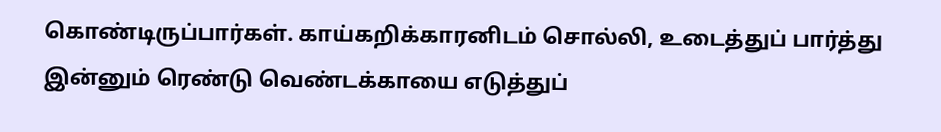கொண்டிருப்பார்கள். காய்கறிக்காரனிடம் சொல்லி, உடைத்துப் பார்த்து இன்னும் ரெண்டு வெண்டக்காயை எடுத்துப்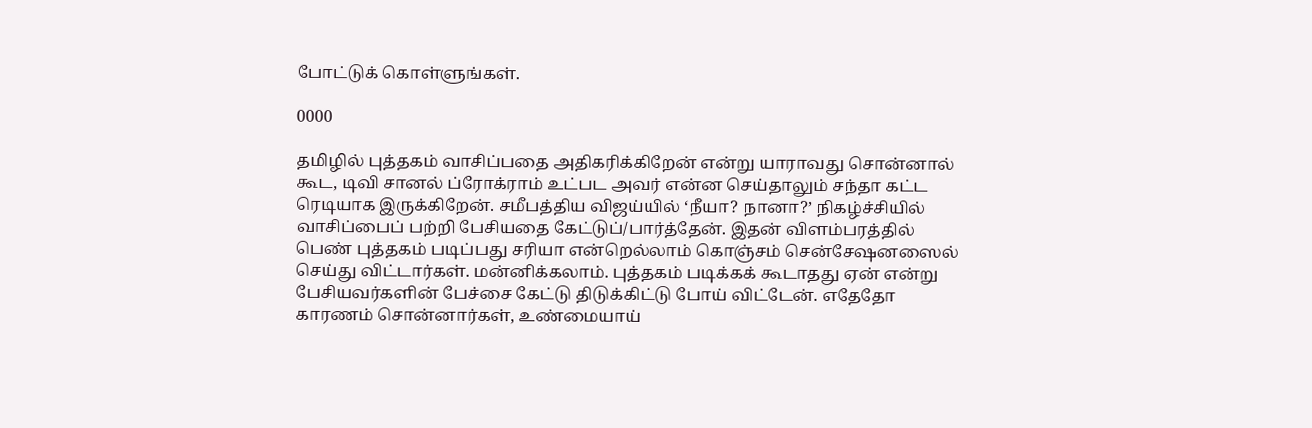போட்டுக் கொள்ளுங்கள்.

0000

தமிழில் புத்தகம் வாசிப்பதை அதிகரிக்கிறேன் என்று யாராவது சொன்னால் கூட, டிவி சானல் ப்ரோக்ராம் உட்பட அவர் என்ன செய்தாலும் சந்தா கட்ட ரெடியாக இருக்கிறேன். சமீபத்திய விஜய்யில் ‘நீயா? நானா?’ நிகழ்ச்சியில் வாசிப்பைப் பற்றி பேசியதை கேட்டுப்/பார்த்தேன். இதன் விளம்பரத்தில் பெண் புத்தகம் படிப்பது சரியா என்றெல்லாம் கொஞ்சம் சென்சேஷனஸைல் செய்து விட்டார்கள். மன்னிக்கலாம். புத்தகம் படிக்கக் கூடாதது ஏன் என்று பேசியவர்களின் பேச்சை கேட்டு திடுக்கிட்டு போய் விட்டேன். எதேதோ காரணம் சொன்னார்கள், உண்மையாய்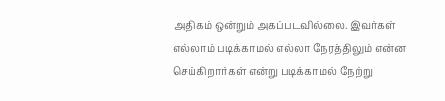அதிகம் ஒன்றும் அகப்படவில்லை. இவர்கள் எல்லாம் படிக்காமல் எல்லா நேரத்திலும் என்ன செய்கிறார்கள் என்று படிக்காமல் நேற்று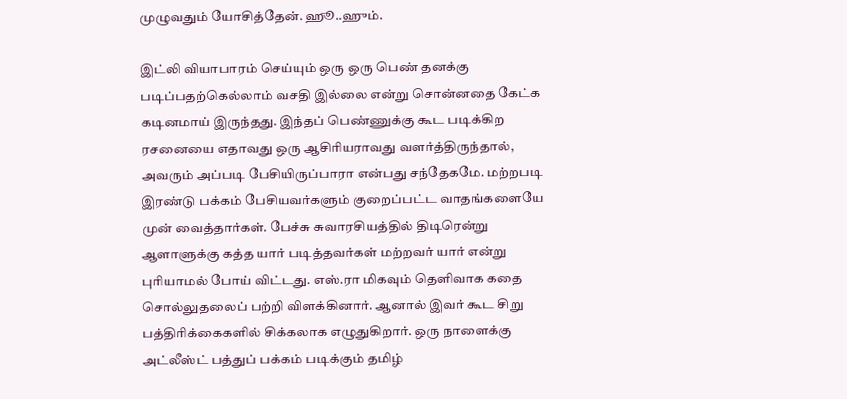முழுவதும் யோசித்தேன். ஹூ..ஹும்.

இட்லி வியாபாரம் செய்யும் ஒரு ஒரு பெண் தனக்கு படிப்பதற்கெல்லாம் வசதி இல்லை என்று சொன்னதை கேட்க கடினமாய் இருந்தது. இந்தப் பெண்ணுக்கு கூட படிக்கிற ரசனையை எதாவது ஒரு ஆசிரியராவது வளர்த்திருந்தால், அவரும் அப்படி பேசியிருப்பாரா என்பது சந்தேகமே. மற்றபடி இரண்டு பக்கம் பேசியவர்களும் குறைப்பட்ட வாதங்களையே முன் வைத்தார்கள். பேச்சு சுவாரசியத்தில் திடிரென்று ஆளாளுக்கு கத்த யார் படித்தவர்கள் மற்றவர் யார் என்று புரியாமல் போய் விட்டது. எஸ்.ரா மிகவும் தெளிவாக கதை சொல்லுதலைப் பற்றி விளக்கினார். ஆனால் இவர் கூட சிறு பத்திரிக்கைகளில் சிக்கலாக எழுதுகிறார். ஒரு நாளைக்கு அட்லீஸ்ட் பத்துப் பக்கம் படிக்கும் தமிழ்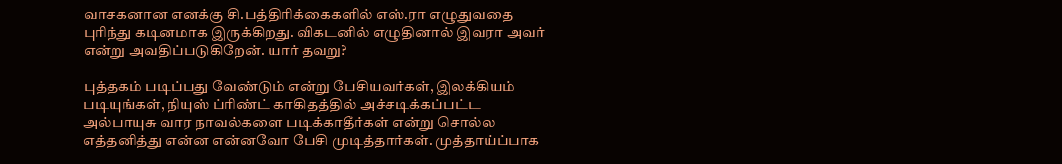வாசகனான எனக்கு சி.பத்திரிக்கைகளில் எஸ்.ரா எழுதுவதை புரிந்து கடினமாக இருக்கிறது. விகடனில் எழுதினால் இவரா அவர் என்று அவதிப்படுகிறேன். யார் தவறு?

புத்தகம் படிப்பது வேண்டும் என்று பேசியவர்கள், இலக்கியம் படியுங்கள், நியுஸ் ப்ரிண்ட் காகிதத்தில் அச்சடிக்கப்பட்ட அல்பாயுசு வார நாவல்களை படிக்காதீர்கள் என்று சொல்ல எத்தனித்து என்ன என்னவோ பேசி முடித்தார்கள். முத்தாய்ப்பாக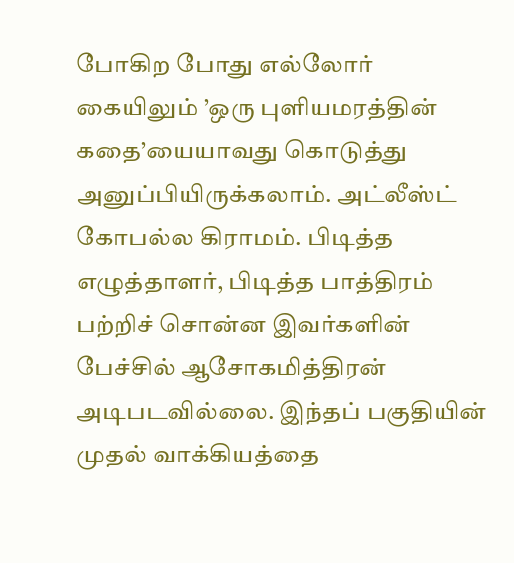போகிற போது எல்லோர் கையிலும் ’ஒரு புளியமரத்தின் கதை’யையாவது கொடுத்து அனுப்பியிருக்கலாம். அட்லீஸ்ட் கோபல்ல கிராமம். பிடித்த எழுத்தாளர், பிடித்த பாத்திரம் பற்றிச் சொன்ன இவர்களின் பேச்சில் ஆசோகமித்திரன் அடிபடவில்லை. இந்தப் பகுதியின் முதல் வாக்கியத்தை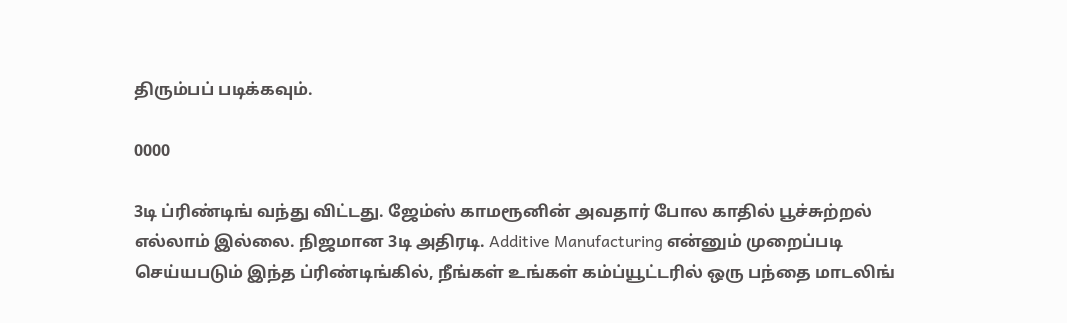திரும்பப் படிக்கவும்.

0000

3டி ப்ரிண்டிங் வந்து விட்டது. ஜேம்ஸ் காமரூனின் அவதார் போல காதில் பூச்சுற்றல் எல்லாம் இல்லை. நிஜமான 3டி அதிரடி. Additive Manufacturing என்னும் முறைப்படி செய்யபடும் இந்த ப்ரிண்டிங்கில், நீங்கள் உங்கள் கம்ப்யூட்டரில் ஒரு பந்தை மாடலிங்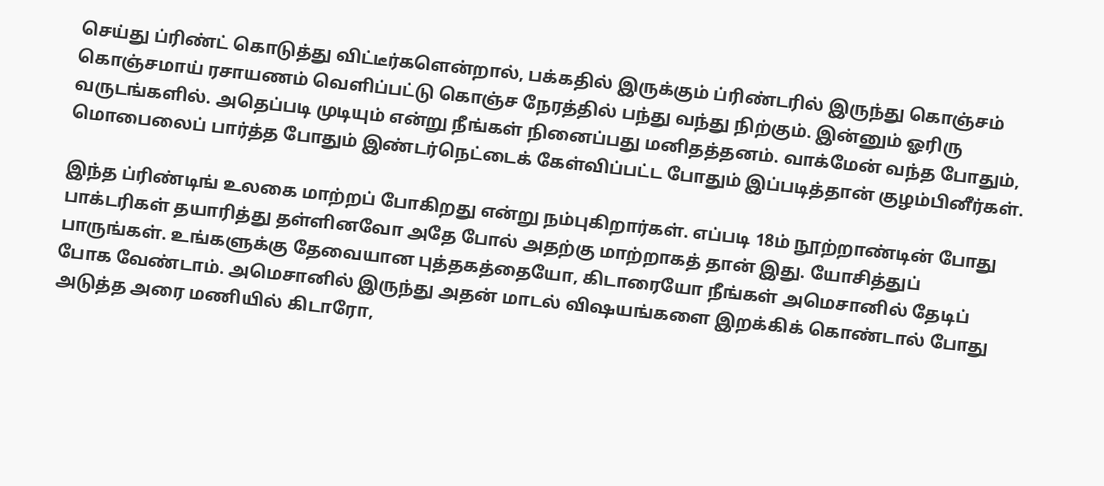செய்து ப்ரிண்ட் கொடுத்து விட்டீர்களென்றால், பக்கதில் இருக்கும் ப்ரிண்டரில் இருந்து கொஞ்சம் கொஞ்சமாய் ரசாயணம் வெளிப்பட்டு கொஞ்ச நேரத்தில் பந்து வந்து நிற்கும். இன்னும் ஓரிரு வருடங்களில். அதெப்படி முடியும் என்று நீங்கள் நினைப்பது மனிதத்தனம். வாக்மேன் வந்த போதும், மொபைலைப் பார்த்த போதும் இண்டர்நெட்டைக் கேள்விப்பட்ட போதும் இப்படித்தான் குழம்பினீர்கள்.

இந்த ப்ரிண்டிங் உலகை மாற்றப் போகிறது என்று நம்புகிறார்கள். எப்படி 18ம் நூற்றாண்டின் போது பாக்டரிகள் தயாரித்து தள்ளினவோ அதே போல் அதற்கு மாற்றாகத் தான் இது. யோசித்துப் பாருங்கள். உங்களுக்கு தேவையான புத்தகத்தையோ, கிடாரையோ நீங்கள் அமெசானில் தேடிப் போக வேண்டாம். அமெசானில் இருந்து அதன் மாடல் விஷயங்களை இறக்கிக் கொண்டால் போது அடுத்த அரை மணியில் கிடாரோ,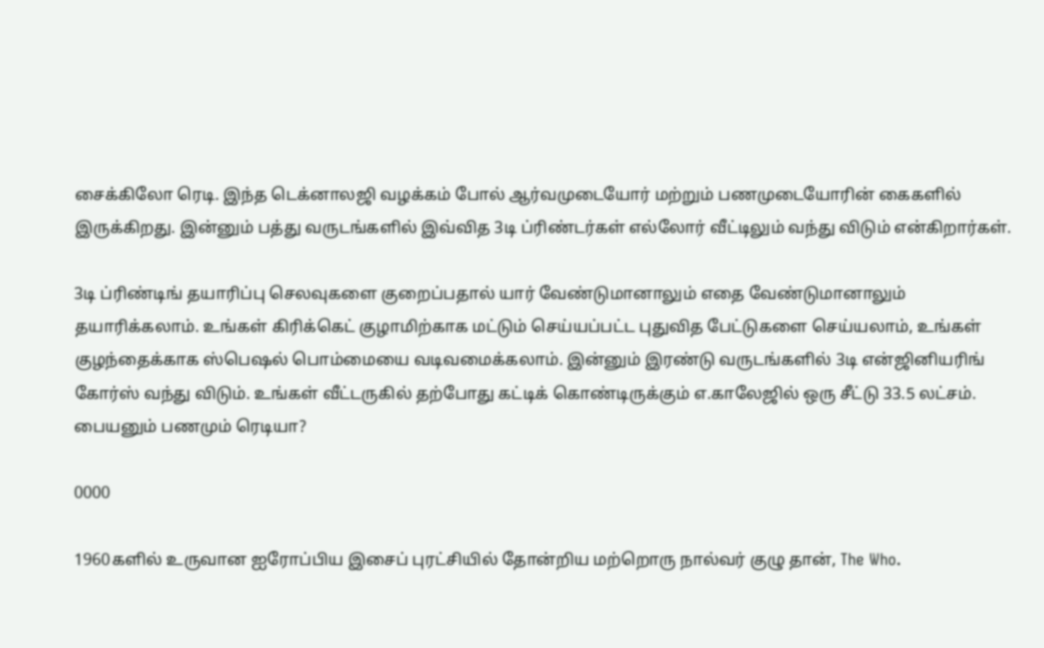சைக்கிலோ ரெடி. இந்த டெக்னாலஜி வழக்கம் போல் ஆர்வமுடையோர் மற்றும் பணமுடையோரின் கைகளில் இருக்கிறது. இன்னும் பத்து வருடங்களில் இவ்வித 3டி ப்ரிண்டர்கள் எல்லோர் வீட்டிலும் வந்து விடும் என்கிறார்கள்.

3டி ப்ரிண்டிங் தயாரிப்பு செலவுகளை குறைப்பதால் யார் வேண்டுமானாலும் எதை வேண்டுமானாலும் தயாரிக்கலாம். உங்கள் கிரிக்கெட் குழாமிற்காக மட்டும் செய்யப்பட்ட புதுவித பேட்டுகளை செய்யலாம், உங்கள் குழந்தைக்காக ஸ்பெஷல் பொம்மையை வடிவமைக்கலாம். இன்னும் இரண்டு வருடங்களில் 3டி என்ஜினியரிங் கோர்ஸ் வந்து விடும். உங்கள் வீட்டருகில் தற்போது கட்டிக் கொண்டிருக்கும் எ.காலேஜில் ஒரு சீட்டு 33.5 லட்சம். பையனும் பணமும் ரெடியா?

0000

1960களில் உருவான ஐரோப்பிய இசைப் புரட்சியில் தோன்றிய மற்றொரு நால்வர் குழு தான், The Who.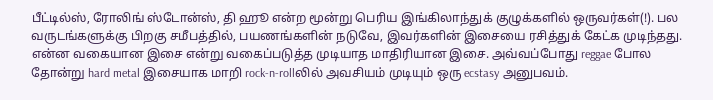பீட்டில்ஸ், ரோலிங் ஸ்டோன்ஸ், தி ஹூ என்ற மூன்று பெரிய இங்கிலாந்துக் குழுக்களில் ஒருவர்கள்(!). பல வருடங்களுக்கு பிறகு சமீபத்தில், பயணங்களின் நடுவே, இவர்களின் இசையை ரசித்துக் கேட்க முடிந்தது. என்ன வகையான இசை என்று வகைப்படுத்த முடியாத மாதிரியான இசை. அவ்வப்போது reggae போல தோன்று hard metal இசையாக மாறி rock-n-rollலில் அவசியம் முடியும் ஒரு ecstasy அனுபவம்.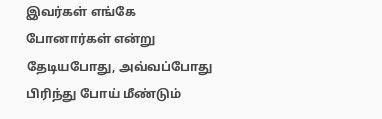இவர்கள் எங்கே போனார்கள் என்று தேடியபோது, அவ்வப்போது பிரிந்து போய் மீண்டும்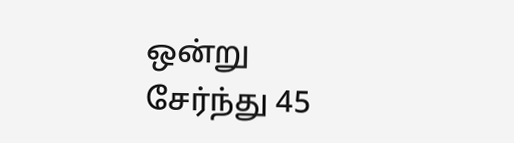ஒன்று சேர்ந்து 45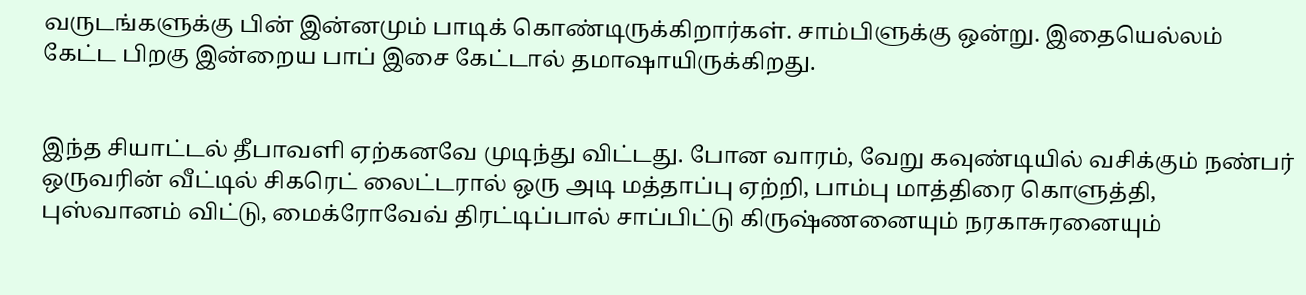வருடங்களுக்கு பின் இன்னமும் பாடிக் கொண்டிருக்கிறார்கள். சாம்பிளுக்கு ஒன்று. இதையெல்லம் கேட்ட பிறகு இன்றைய பாப் இசை கேட்டால் தமாஷாயிருக்கிறது.


இந்த சியாட்டல் தீபாவளி ஏற்கனவே முடிந்து விட்டது. போன வாரம், வேறு கவுண்டியில் வசிக்கும் நண்பர் ஒருவரின் வீட்டில் சிகரெட் லைட்டரால் ஒரு அடி மத்தாப்பு ஏற்றி, பாம்பு மாத்திரை கொளுத்தி, புஸ்வானம் விட்டு, மைக்ரோவேவ் திரட்டிப்பால் சாப்பிட்டு கிருஷ்ணனையும் நரகாசுரனையும்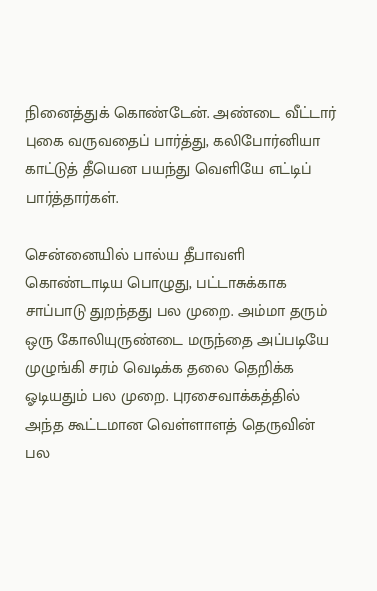நினைத்துக் கொண்டேன். அண்டை வீட்டார் புகை வருவதைப் பார்த்து, கலிபோர்னியா காட்டுத் தீயென பயந்து வெளியே எட்டிப் பார்த்தார்கள்.

சென்னையில் பால்ய தீபாவளி கொண்டாடிய பொழுது, பட்டாசுக்காக சாப்பாடு துறந்தது பல முறை. அம்மா தரும் ஒரு கோலியுருண்டை மருந்தை அப்படியே முழுங்கி சரம் வெடிக்க தலை தெறிக்க ஓடியதும் பல முறை. புரசைவாக்கத்தில் அந்த கூட்டமான வெள்ளாளத் தெருவின் பல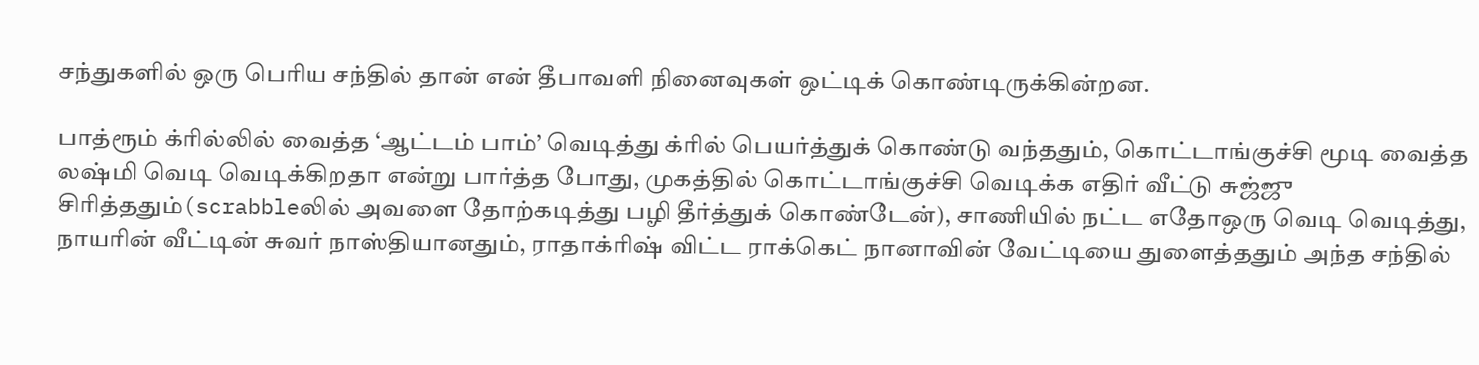சந்துகளில் ஒரு பெரிய சந்தில் தான் என் தீபாவளி நினைவுகள் ஒட்டிக் கொண்டிருக்கின்றன.

பாத்ரூம் க்ரில்லில் வைத்த ‘ஆட்டம் பாம்’ வெடித்து க்ரில் பெயர்த்துக் கொண்டு வந்ததும், கொட்டாங்குச்சி மூடி வைத்த லஷ்மி வெடி வெடிக்கிறதா என்று பார்த்த போது, முகத்தில் கொட்டாங்குச்சி வெடிக்க எதிர் வீட்டு சுஜ்ஜு சிரித்ததும்(scrabbleலில் அவளை தோற்கடித்து பழி தீர்த்துக் கொண்டேன்), சாணியில் நட்ட எதோஒரு வெடி வெடித்து, நாயரின் வீட்டின் சுவர் நாஸ்தியானதும், ராதாக்ரிஷ் விட்ட ராக்கெட் நானாவின் வேட்டியை துளைத்ததும் அந்த சந்தில்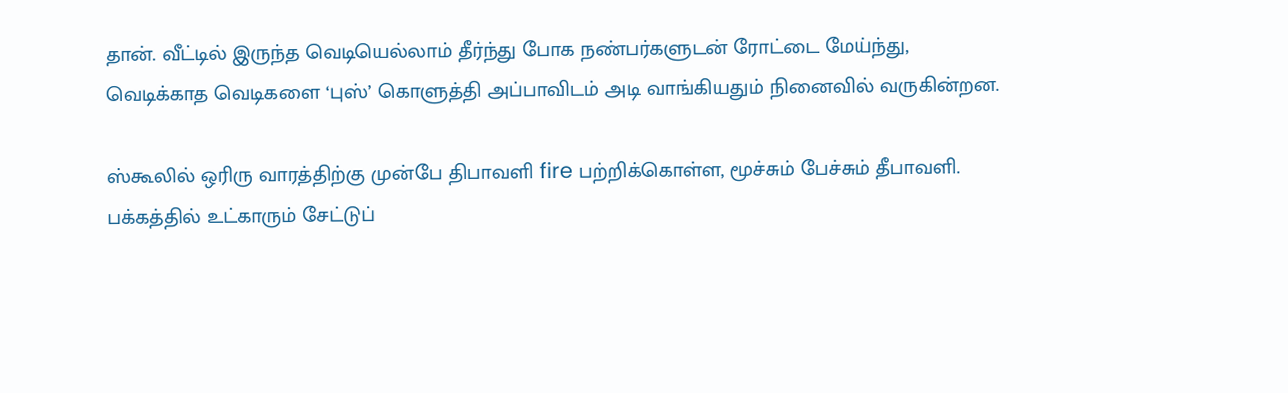தான். வீட்டில் இருந்த வெடியெல்லாம் தீர்ந்து போக நண்பர்களுடன் ரோட்டை மேய்ந்து, வெடிக்காத வெடிகளை ‘புஸ்’ கொளுத்தி அப்பாவிடம் அடி வாங்கியதும் நினைவில் வருகின்றன.

ஸ்கூலில் ஒரிரு வாரத்திற்கு முன்பே திபாவளி fire பற்றிக்கொள்ள, மூச்சும் பேச்சும் தீபாவளி. பக்கத்தில் உட்காரும் சேட்டுப்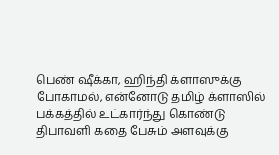பெண் ஷீக்கா, ஹிந்தி க்ளாஸுக்கு போகாமல், என்னோடு தமிழ் க்ளாஸில் பக்கத்தில் உட்கார்ந்து கொண்டு திபாவளி கதை பேசும் அளவுக்கு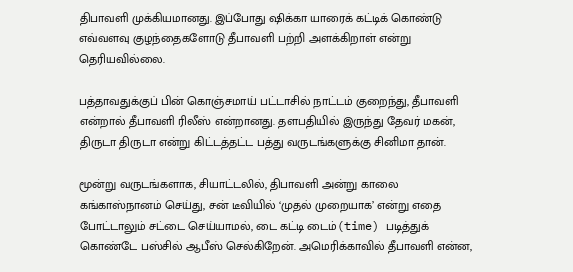திபாவளி முக்கியமானது. இப்போது ஷிக்கா யாரைக் கட்டிக் கொண்டு எவ்வளவு குழந்தைகளோடு தீபாவளி பற்றி அளக்கிறாள் என்று தெரியவில்லை.

பத்தாவதுக்குப் பின் கொஞ்சமாய் பட்டாசில் நாட்டம் குறைந்து, தீபாவளி என்றால் தீபாவளி ரிலீஸ் என்றானது. தளபதியில் இருந்து தேவர் மகன், திருடா திருடா என்று கிட்டத்தட்ட பத்து வருடங்களுக்கு சினிமா தான்.

மூன்று வருடங்களாக, சியாட்டலில், திபாவளி அன்று காலை கங்காஸ்நானம் செய்து, சன் டீவியில் ‘முதல் முறையாக’ என்று எதை போட்டாலும் சட்டை செய்யாமல், டை கட்டி டைம்(time) படித்துக் கொண்டே பஸ்சில் ஆபீஸ் செல்கிறேன். அமெரிக்காவில் தீபாவளி என்ன,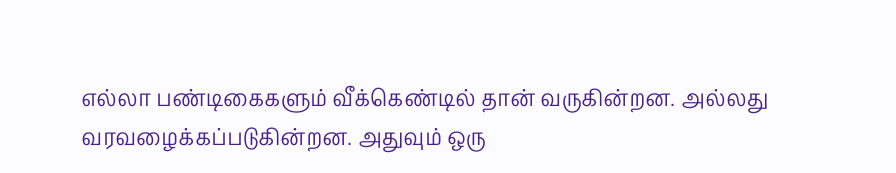எல்லா பண்டிகைகளும் வீக்கெண்டில் தான் வருகின்றன. அல்லது வரவழைக்கப்படுகின்றன. அதுவும் ஒரு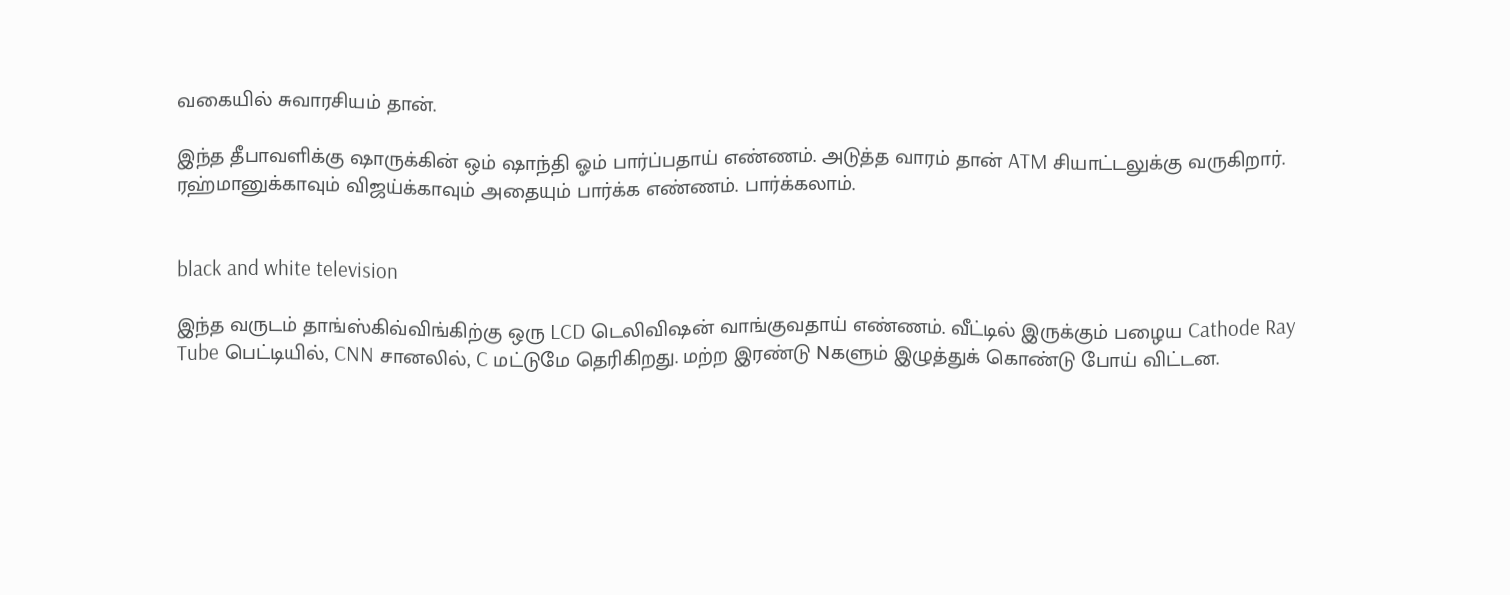வகையில் சுவாரசியம் தான்.

இந்த தீபாவளிக்கு ஷாருக்கின் ஒம் ஷாந்தி ஓம் பார்ப்பதாய் எண்ணம். அடுத்த வாரம் தான் ATM சியாட்டலுக்கு வருகிறார். ரஹ்மானுக்காவும் விஜய்க்காவும் அதையும் பார்க்க எண்ணம். பார்க்கலாம்.


black and white television

இந்த வருடம் தாங்ஸ்கிவ்விங்கிற்கு ஒரு LCD டெலிவிஷன் வாங்குவதாய் எண்ணம். வீட்டில் இருக்கும் பழைய Cathode Ray Tube பெட்டியில், CNN சானலில், C மட்டுமே தெரிகிறது. மற்ற இரண்டு Nகளும் இழுத்துக் கொண்டு போய் விட்டன.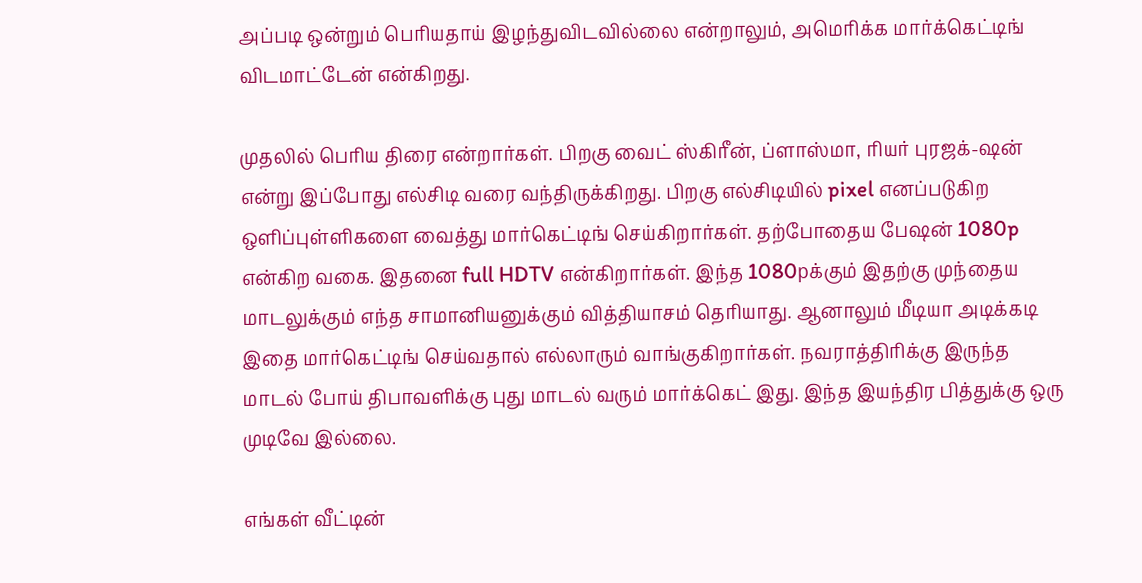அப்படி ஒன்றும் பெரியதாய் இழந்துவிடவில்லை என்றாலும், அமெரிக்க மார்க்கெட்டிங் விடமாட்டேன் என்கிறது.

முதலில் பெரிய திரை என்றார்கள். பிறகு வைட் ஸ்கிரீன், ப்ளாஸ்மா, ரியர் புரஜக்-ஷன் என்று இப்போது எல்சிடி வரை வந்திருக்கிறது. பிறகு எல்சிடியில் pixel எனப்படுகிற ஒளிப்புள்ளிகளை வைத்து மார்கெட்டிங் செய்கிறார்கள். தற்போதைய பேஷன் 1080p என்கிற வகை. இதனை full HDTV என்கிறார்கள். இந்த 1080pக்கும் இதற்கு முந்தைய மாடலுக்கும் எந்த சாமானியனுக்கும் வித்தியாசம் தெரியாது. ஆனாலும் மீடியா அடிக்கடி இதை மார்கெட்டிங் செய்வதால் எல்லாரும் வாங்குகிறார்கள். நவராத்திரிக்கு இருந்த மாடல் போய் திபாவளிக்கு புது மாடல் வரும் மார்க்கெட் இது. இந்த இயந்திர பித்துக்கு ஒரு முடிவே இல்லை.

எங்கள் வீட்டின்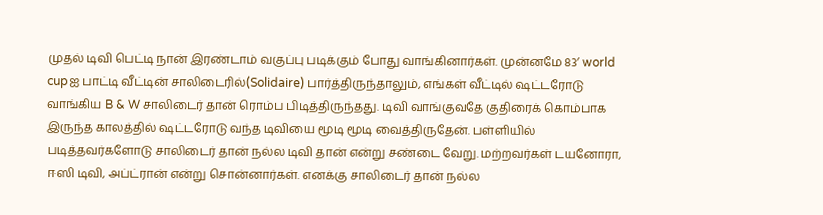முதல் டிவி பெட்டி நான் இரண்டாம் வகுப்பு படிக்கும் போது வாங்கினார்கள். முன்னமே 83′ world cupஐ பாட்டி வீட்டின் சாலிடைரில்(Solidaire) பார்த்திருந்தாலும், எங்கள் வீட்டில் ஷட்டரோடு வாங்கிய B & W சாலிடைர் தான் ரொம்ப பிடித்திருந்தது. டிவி வாங்குவதே குதிரைக் கொம்பாக இருந்த காலத்தில் ஷட்டரோடு வந்த டிவியை மூடி மூடி வைத்திருதேன். பள்ளியில் படித்தவர்களோடு சாலிடைர் தான் நல்ல டிவி தான் என்று சண்டை வேறு. மற்றவர்கள் டயனோரா, ஈஸி டிவி, அப்ட்ரான் என்று சொன்னார்கள். எனக்கு சாலிடைர் தான் நல்ல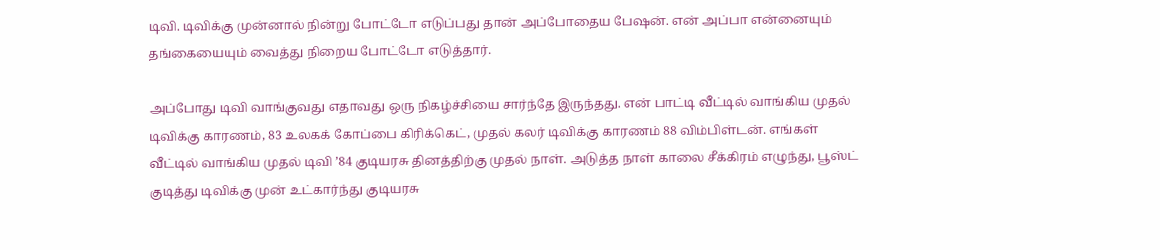டிவி. டிவிக்கு முன்னால் நின்று போட்டோ எடுப்பது தான் அப்போதைய பேஷன். என் அப்பா என்னையும் தங்கையையும் வைத்து நிறைய போட்டோ எடுத்தார்.

அப்போது டிவி வாங்குவது எதாவது ஒரு நிகழ்ச்சியை சார்ந்தே இருந்தது. என் பாட்டி வீட்டில் வாங்கிய முதல் டிவிக்கு காரணம், 83 உலகக் கோப்பை கிரிக்கெட், முதல் கலர் டிவிக்கு காரணம் 88 விம்பிள்டன். எங்கள் வீட்டில் வாங்கிய முதல் டிவி ’84 குடியரசு தினத்திற்கு முதல் நாள். அடுத்த நாள் காலை சீக்கிரம் எழுந்து, பூஸ்ட் குடித்து டிவிக்கு முன் உட்கார்ந்து குடியரசு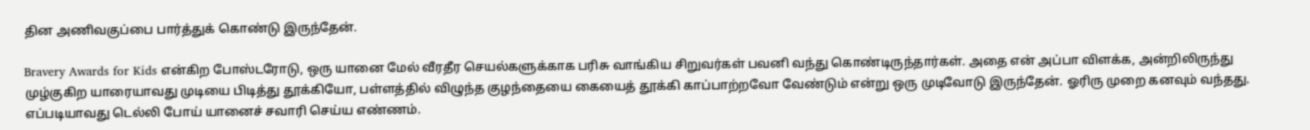தின அணிவகுப்பை பார்த்துக் கொண்டு இருந்தேன்.

Bravery Awards for Kids என்கிற போஸ்டரோடு, ஒரு யானை மேல் வீரதீர செயல்களுக்காக பரிசு வாங்கிய சிறுவர்கள் பவனி வந்து கொண்டிருந்தார்கள். அதை என் அப்பா விளக்க, அன்றிலிருந்து முழ்குகிற யாரையாவது முடியை பிடித்து தூக்கியோ, பள்ளத்தில் விழுந்த குழந்தையை கையைத் தூக்கி காப்பாற்றவோ வேண்டும் என்று ஒரு முடிவோடு இருந்தேன். ஓரிரு முறை கனவும் வந்தது. எப்படியாவது டெல்லி போய் யானைச் சவாரி செய்ய எண்ணம்.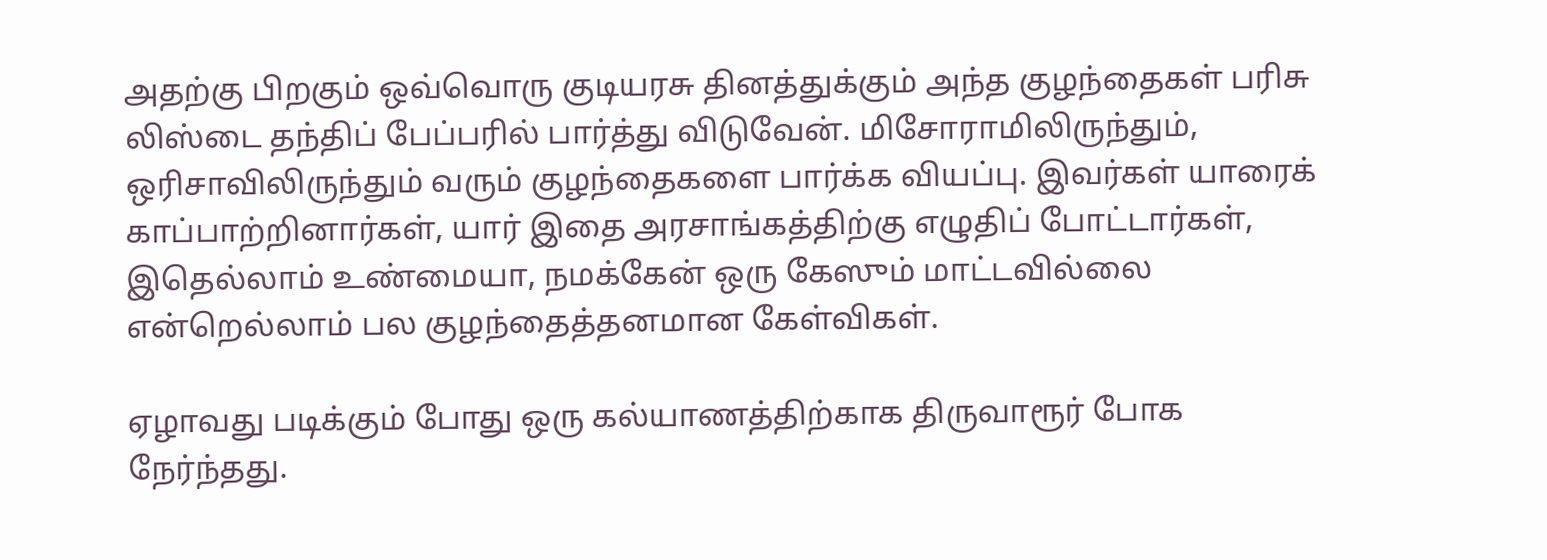அதற்கு பிறகும் ஒவ்வொரு குடியரசு தினத்துக்கும் அந்த குழந்தைகள் பரிசு லிஸ்டை தந்திப் பேப்பரில் பார்த்து விடுவேன். மிசோராமிலிருந்தும், ஒரிசாவிலிருந்தும் வரும் குழந்தைகளை பார்க்க வியப்பு. இவர்கள் யாரைக் காப்பாற்றினார்கள், யார் இதை அரசாங்கத்திற்கு எழுதிப் போட்டார்கள், இதெல்லாம் உண்மையா, நமக்கேன் ஒரு கேஸும் மாட்டவில்லை என்றெல்லாம் பல குழந்தைத்தனமான கேள்விகள்.

ஏழாவது படிக்கும் போது ஒரு கல்யாணத்திற்காக திருவாரூர் போக நேர்ந்தது.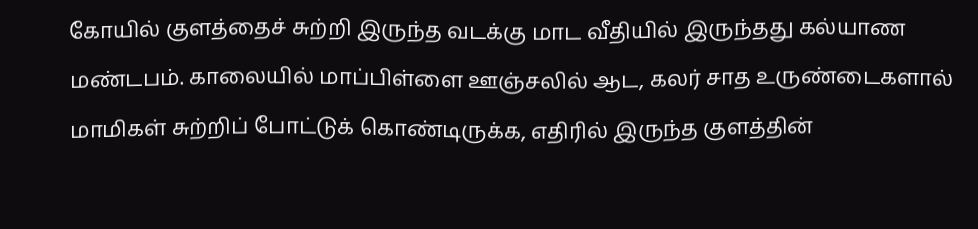கோயில் குளத்தைச் சுற்றி இருந்த வடக்கு மாட வீதியில் இருந்தது கல்யாண மண்டபம். காலையில் மாப்பிள்ளை ஊஞ்சலில் ஆட, கலர் சாத உருண்டைகளால் மாமிகள் சுற்றிப் போட்டுக் கொண்டிருக்க, எதிரில் இருந்த குளத்தின்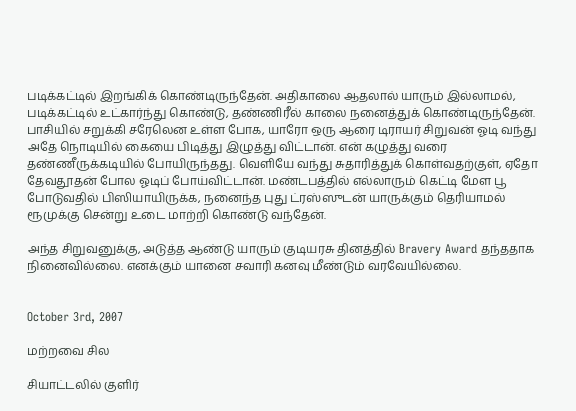படிக்கட்டில் இறங்கிக் கொண்டிருந்தேன். அதிகாலை ஆதலால் யாரும் இல்லாமல், படிக்கட்டில் உட்கார்ந்து கொண்டு, தண்ணிரீல் காலை நனைத்துக் கொண்டிருந்தேன். பாசியில் சறுக்கி சரேலென உள்ள போக, யாரோ ஒரு ஆரை டிராயர் சிறுவன் ஓடி வந்து அதே நொடியில் கையை பிடித்து இழுத்து விட்டான். என் கழுத்து வரை தண்ணீருக்கடியில் போயிருந்தது. வெளியே வந்து சுதாரித்துக் கொள்வதற்குள், ஏதோ தேவதூதன் போல ஓடிப் போய்விட்டான். மண்டபத்தில் எல்லாரும் கெட்டி மேள பூ போடுவதில் பிஸியாயிருக்க, நனைந்த புது ட்ரஸ்ஸுடன் யாருக்கும் தெரியாமல் ரூமுக்கு சென்று உடை மாற்றி கொண்டு வந்தேன்.

அந்த சிறுவனுக்கு, அடுத்த ஆண்டு யாரும் குடியரசு தினத்தில் Bravery Award தந்ததாக நினைவில்லை. எனக்கும் யானை சவாரி கனவு மீண்டும் வரவேயில்லை.


October 3rd, 2007

மற்றவை சில

சியாட்டலில் குளிர்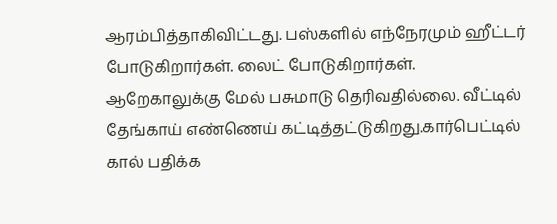ஆரம்பித்தாகிவிட்டது. பஸ்களில் எந்நேரமும் ஹீட்டர் போடுகிறார்கள். லைட் போடுகிறார்கள். ஆறேகாலுக்கு மேல் பசுமாடு தெரிவதில்லை. வீட்டில் தேங்காய் எண்ணெய் கட்டித்தட்டுகிறது.கார்பெட்டில் கால் பதிக்க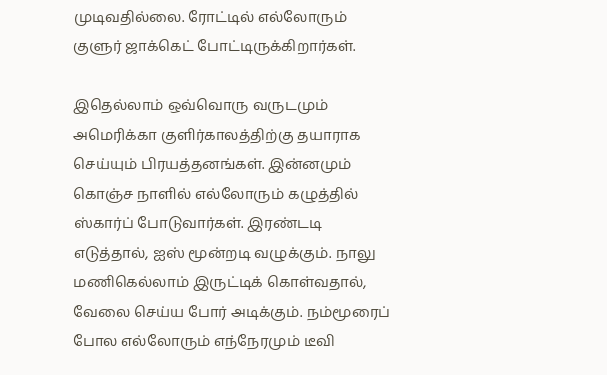முடிவதில்லை. ரோட்டில் எல்லோரும் குளுர் ஜாக்கெட் போட்டிருக்கிறார்கள்.

இதெல்லாம் ஒவ்வொரு வருடமும் அமெரிக்கா குளிர்காலத்திற்கு தயாராக செய்யும் பிரயத்தனங்கள். இன்னமும் கொஞ்ச நாளில் எல்லோரும் கழுத்தில் ஸ்கார்ப் போடுவார்கள். இரண்டடி எடுத்தால், ஐஸ் மூன்றடி வழுக்கும். நாலு மணிகெல்லாம் இருட்டிக் கொள்வதால், வேலை செய்ய போர் அடிக்கும். நம்மூரைப் போல எல்லோரும் எந்நேரமும் டீவி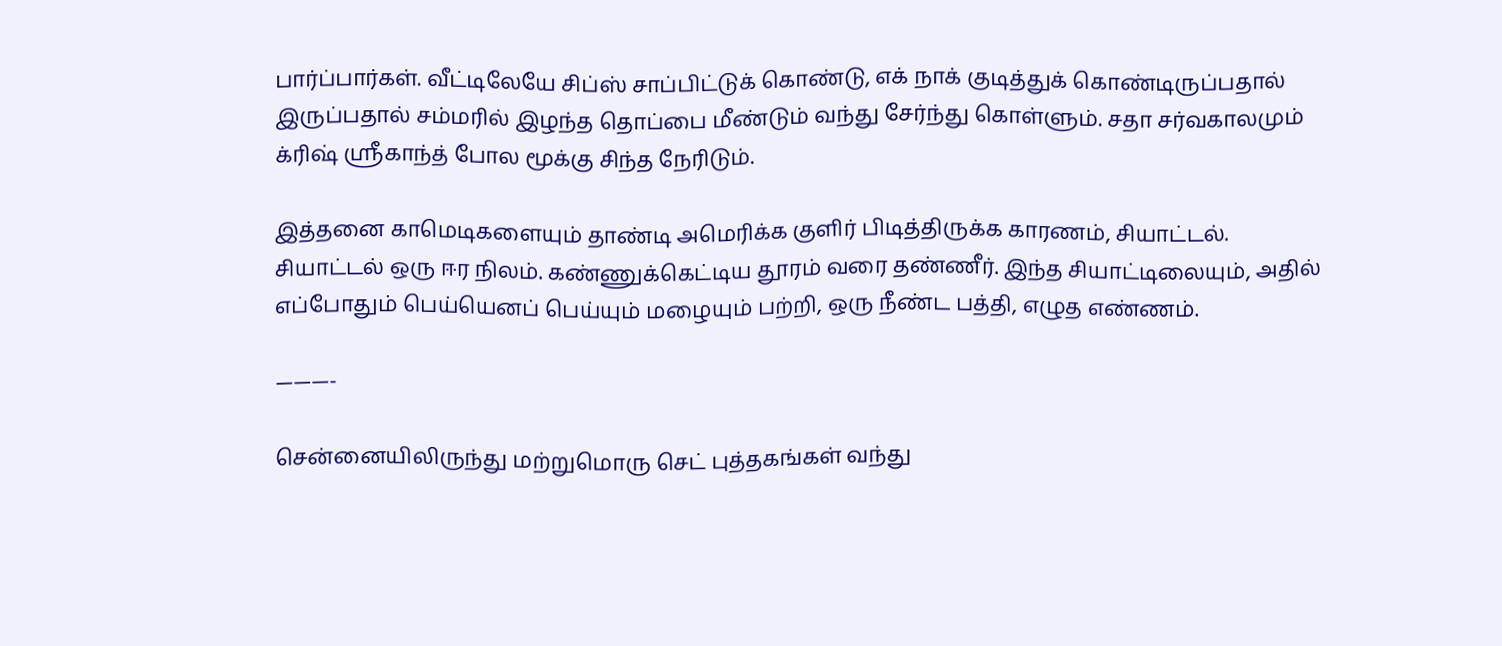பார்ப்பார்கள். வீட்டிலேயே சிப்ஸ் சாப்பிட்டுக் கொண்டு, எக் நாக் குடித்துக் கொண்டிருப்பதால் இருப்பதால் சம்மரில் இழந்த தொப்பை மீண்டும் வந்து சேர்ந்து கொள்ளும். சதா சர்வகாலமும் க்ரிஷ் ஸ்ரீகாந்த் போல மூக்கு சிந்த நேரிடும்.

இத்தனை காமெடிகளையும் தாண்டி அமெரிக்க குளிர் பிடித்திருக்க காரணம், சியாட்டல். சியாட்டல் ஒரு ஈர நிலம். கண்ணுக்கெட்டிய தூரம் வரை தண்ணீர். இந்த சியாட்டிலையும், அதில் எப்போதும் பெய்யெனப் பெய்யும் மழையும் பற்றி, ஒரு நீண்ட பத்தி, எழுத எண்ணம்.

———-

சென்னையிலிருந்து மற்றுமொரு செட் புத்தகங்கள் வந்து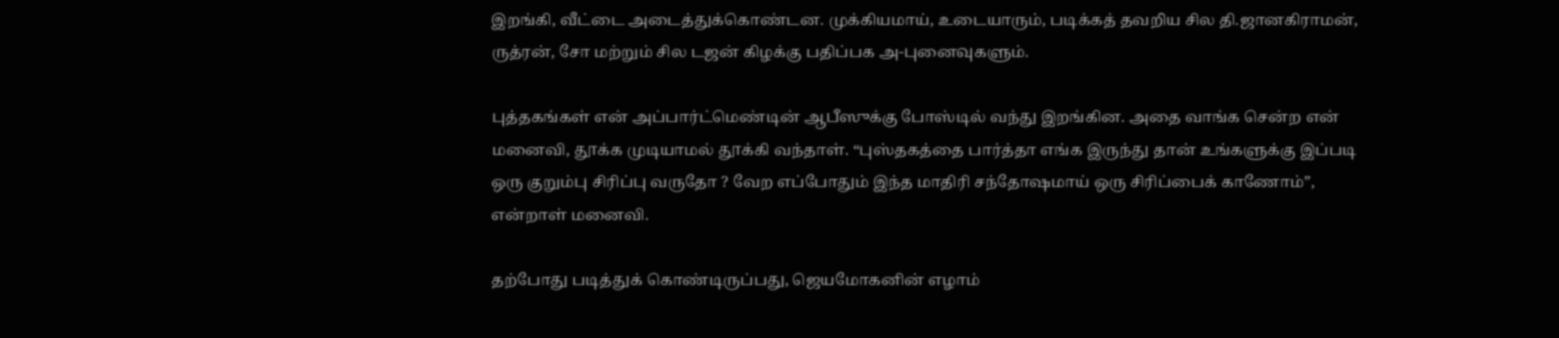இறங்கி, வீட்டை அடைத்துக்கொண்டன. முக்கியமாய், உடையாரும், படிக்கத் தவறிய சில தி.ஜானகிராமன், ருத்ரன், சோ மற்றும் சில டஜன் கிழக்கு பதிப்பக அ-புனைவுகளும்.

புத்தகங்கள் என் அப்பார்ட்மெண்டின் ஆபீஸுக்கு போஸ்டில் வந்து இறங்கின. அதை வாங்க சென்ற என் மனைவி, தூக்க முடியாமல் தூக்கி வந்தாள். “புஸ்தகத்தை பார்த்தா எங்க இருந்து தான் உங்களுக்கு இப்படி ஒரு குறும்பு சிரிப்பு வருதோ ? வேற எப்போதும் இந்த மாதிரி சந்தோஷமாய் ஒரு சிரிப்பைக் காணோம்”, என்றாள் மனைவி.

தற்போது படித்துக் கொண்டிருப்பது, ஜெயமோகனின் எழாம்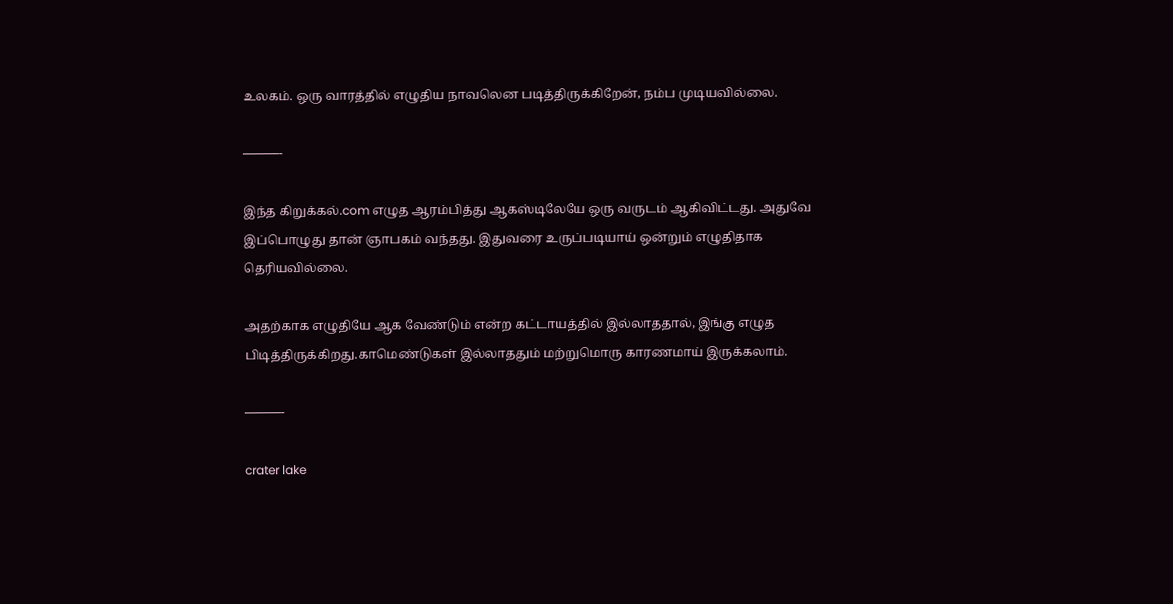உலகம். ஒரு வாரத்தில் எழுதிய நாவலென படித்திருக்கிறேன், நம்ப முடியவில்லை.

———-

இந்த கிறுக்கல்.com எழுத ஆரம்பித்து ஆகஸ்டிலேயே ஒரு வருடம் ஆகிவிட்டது. அதுவே இப்பொழுது தான் ஞாபகம் வந்தது. இதுவரை உருப்படியாய் ஒன்றும் எழுதிதாக தெரியவில்லை.

அதற்காக எழுதியே ஆக வேண்டும் என்ற கட்டாயத்தில் இல்லாததால், இங்கு எழுத பிடித்திருக்கிறது.காமெண்டுகள் இல்லாததும் மற்றுமொரு காரணமாய் இருக்கலாம்.

———-

crater lake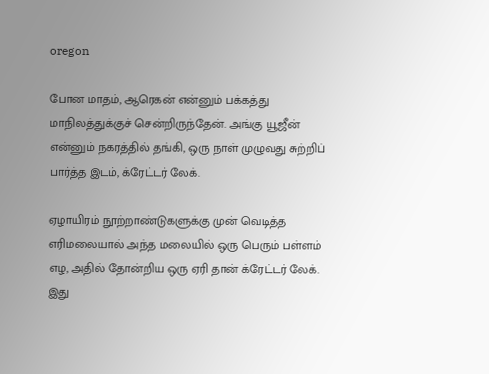oregon

போன மாதம், ஆரெகன் என்னும் பக்கத்து மாநிலத்துக்குச் சென்றிருந்தேன். அங்கு யூஜீன் என்னும் நகரத்தில் தங்கி, ஒரு நாள் முழுவது சுற்றிப் பார்த்த இடம், க்ரேட்டர் லேக்.

ஏழாயிரம் நூற்றாண்டுகளுக்கு முன் வெடித்த எரிமலையால் அந்த மலையில் ஒரு பெரும் பள்ளம் எழ, அதில் தோன்றிய ஒரு ஏரி தான் க்ரேட்டர் லேக். இது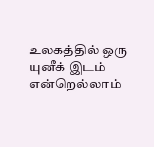உலகத்தில் ஒரு யுனீக் இடம் என்றெல்லாம்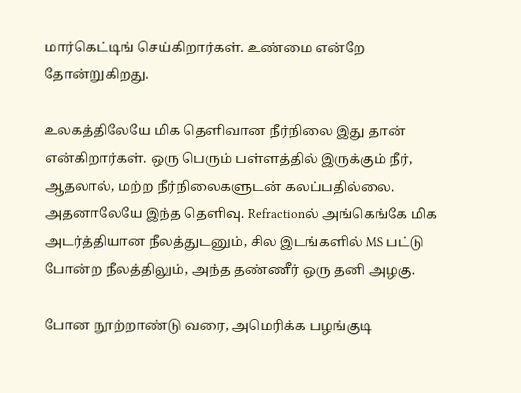மார்கெட்டிங் செய்கிறார்கள். உண்மை என்றே தோன்றுகிறது.

உலகத்திலேயே மிக தெளிவான நீர்நிலை இது தான் என்கிறார்கள். ஒரு பெரும் பள்ளத்தில் இருக்கும் நீர், ஆதலால், மற்ற நீர்நிலைகளுடன் கலப்பதில்லை. அதனாலேயே இந்த தெளிவு. Refractionல் அங்கெங்கே மிக அடர்த்தியான நீலத்துடனும், சில இடங்களில் MS பட்டு போன்ற நீலத்திலும், அந்த தண்ணீர் ஒரு தனி அழகு.

போன நூற்றாண்டு வரை, அமெரிக்க பழங்குடி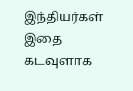இந்தியர்கள் இதை கடவுளாக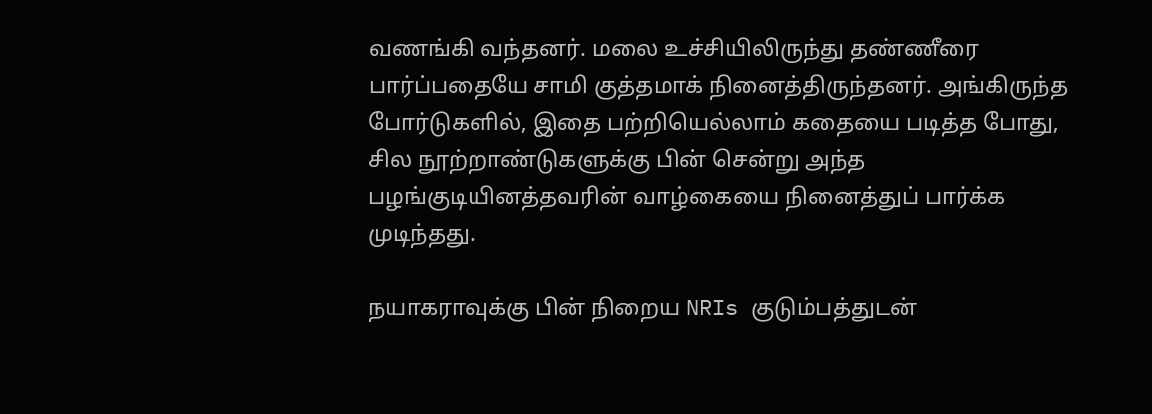வணங்கி வந்தனர். மலை உச்சியிலிருந்து தண்ணீரை பார்ப்பதையே சாமி குத்தமாக் நினைத்திருந்தனர். அங்கிருந்த போர்டுகளில், இதை பற்றியெல்லாம் கதையை படித்த போது, சில நூற்றாண்டுகளுக்கு பின் சென்று அந்த பழங்குடியினத்தவரின் வாழ்கையை நினைத்துப் பார்க்க முடிந்தது.

நயாகராவுக்கு பின் நிறைய NRIs குடும்பத்துடன்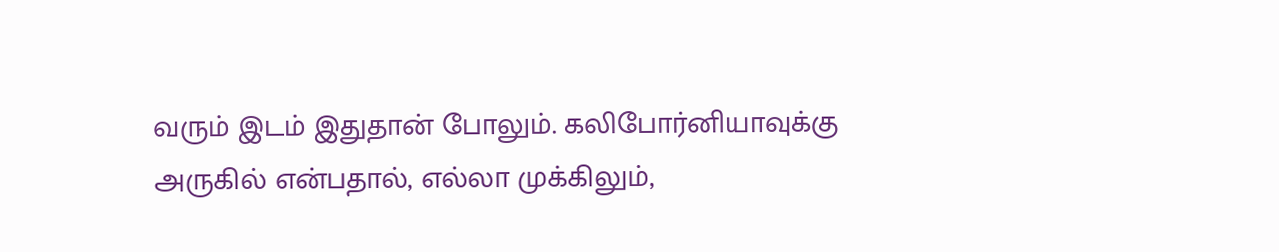வரும் இடம் இதுதான் போலும். கலிபோர்னியாவுக்கு அருகில் என்பதால், எல்லா முக்கிலும்,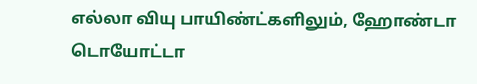எல்லா வியு பாயிண்ட்களிலும், ஹோண்டா டொயோட்டா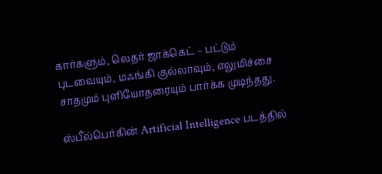கார்களும், லெதர் ஜாக்கெட் – பட்டும் புடவையும், மஃங்கி குல்லாவும், எலுமிச்சை சாதமும் புளியோதரையும் பார்க்க முடிந்தது.

ஸ்பீல்பெர்கின் Artificial Intelligence படத்தில்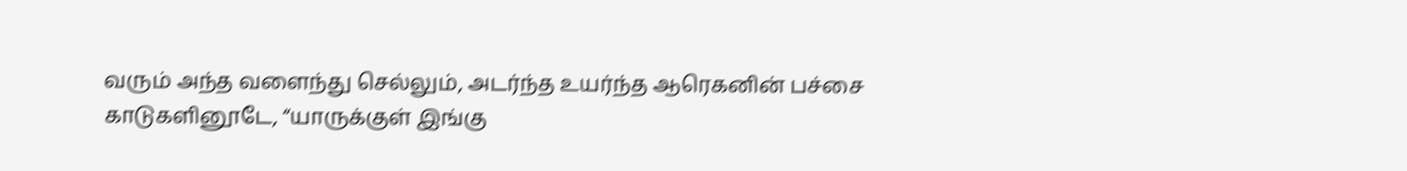வரும் அந்த வளைந்து செல்லும், அடர்ந்த உயர்ந்த ஆரெகனின் பச்சை காடுகளினூடே, “யாருக்குள் இங்கு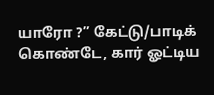யாரோ ?” கேட்டு/பாடிக் கொண்டே, கார் ஓட்டிய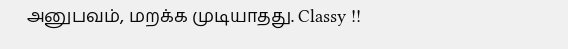அனுபவம், மறக்க முடியாதது. Classy !!